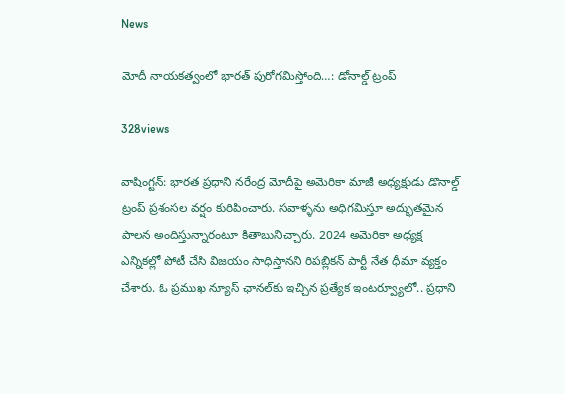News

మోదీ నాయకత్వంలో భారత్ పురోగమిస్తోంది…: డోనాల్డ్ ట్రంప్

328views

వాషింగ్ట‌న్‌: భారత ప్రధాని నరేంద్ర మోదీపై అమెరికా మాజీ అధ్యక్షుడు డొనాల్డ్ ట్రంప్‌ ప్రశంసల వర్షం కురిపించారు. సవాళ్ళ‌ను అధిగమిస్తూ అద్భుతమైన పాలన అందిస్తున్నారంటూ కితాబునిచ్చారు. 2024 అమెరికా అధ్యక్ష ఎన్నికల్లో పోటీ చేసి విజయం సాధిస్తానని రిపబ్లికన్‌ పార్టీ నేత ధీమా వ్యక్తం చేశారు. ఓ ప్రముఖ న్యూస్‌ ఛానల్‌కు ఇచ్చిన ప్రత్యేక ఇంటర్వ్యూలో.. ప్రధాని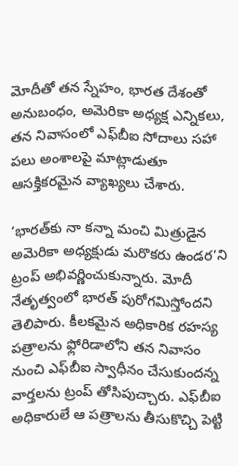మోదీతో తన స్నేహం, భారత దేశంతో అనుబంధం, అమెరికా అధ్యక్ష ఎన్నికలు, తన నివాసంలో ఎఫ్‌బీఐ సోదాలు సహా పలు అంశాలపై మాట్లాడుతూ ఆసక్తికరమైన వ్యాఖ్యలు చేశారు.

‘భారత్‌కు నా కన్నా మంచి మిత్రుడైన అమెరికా అధ్యక్షుడు మరొకరు ఉండర’ని ట్రంప్‌ అభివర్ణించుకున్నారు. మోదీ నేతృత్వంలో భారత్‌ పురోగమిస్తోందని తెలిపారు. కీలకమైన అధికారిక రహస్య పత్రాలను ఫ్లోరిడాలోని తన నివాసం నుంచి ఎఫ్‌బీఐ స్వాధీనం చేసుకుందన్న వార్తలను ట్రంప్‌ తోసిపుచ్చారు. ఎఫ్‌బీఐ అధికారులే ఆ పత్రాలను తీసుకొచ్చి పెట్టి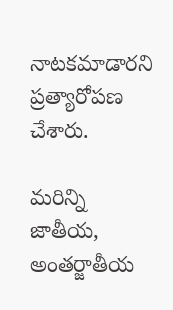నాటకమాడారని ప్రత్యారోపణ చేశారు.

మరిన్ని జాతీయ, అంతర్జాతీయ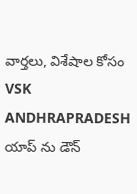వార్తలు, విశేషాల కోసం VSK ANDHRAPRADESH యాప్ ను డౌన్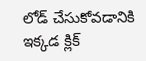లోడ్ చేసుకోవడానికి ఇక్కడ క్లిక్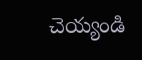చెయ్యండి